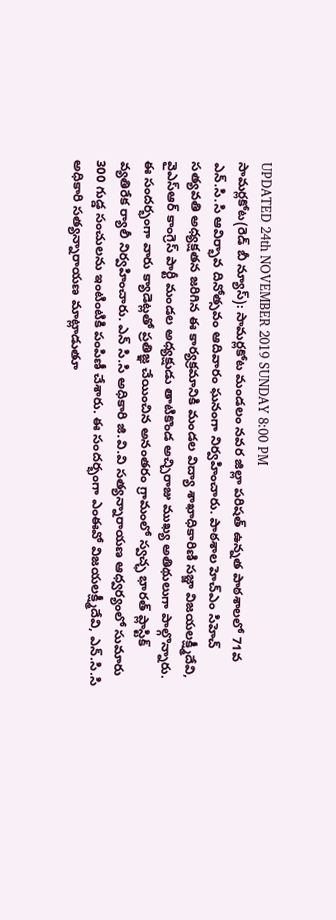UPDATED 24th NOVEMBER 2019 SUNDAY 8:00 PM
సామర్లకోట(రెడ్ బీ న్యూస్): సామర్లకోట మండలం నవర జిల్లా పరిషత్ ఉన్నత పాఠశాలలో 71వ ఎన్.సి.సి ఆవిర్భావ దినోత్సవం ఆదివారం ఘనంగా నిర్వహించారు. పాఠశాల హెచ్ఎం సిహెచ్ సత్యవతి అధ్యక్షతన జరిగిన ఈ కార్యక్రమానికి మండల విద్యా శాఖాధికారిణి సజ్జా విజయలక్ష్మీదేవి, వైఎస్ఆర్ కాంగ్రెస్ పార్టీ మండల అధ్యక్షుడు తాటికొండ అచ్చిరాజు ముఖ్య అతిథులుగా పాల్గొన్నారు. ఈ సందర్భంగా వారు క్యాడెట్లతో ప్రతిజ్ఞ చేయించిన అనంతరం గ్రామంలో స్వచ్ఛ భారత్ ప్లాస్టిక్ వ్యతిరేక ర్యాలీ నిర్వహించారు. ఎన్ సి.సి అధికారి జి.వి.వి సత్యన్నారాయణ ఆధ్వర్యంలో సుమారు 300 గుడ్డ సంచులను ఇంటింటికి పంపిణీ చేశారు. ఈ సందర్భంగా ఎంఈవో విజయలక్ష్మీదేవి, ఎన్.సి.సి అధికారి సత్యన్నారాయణ మాట్లాడుతూ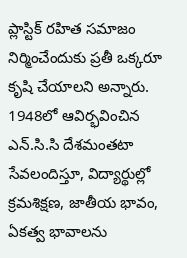ప్లాస్టిక్ రహిత సమాజం నిర్మించేందుకు ప్రతీ ఒక్కరూ కృషి చేయాలని అన్నారు. 1948లో ఆవిర్భవించిన ఎన్.సి.సి దేశమంతటా సేవలందిస్తూ, విద్యార్థుల్లో క్రమశిక్షణ, జాతీయ భావం, ఏకత్వ భావాలను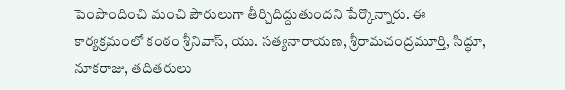పెంపొందించి మంచి పౌరులుగా తీర్చిదిద్దుతుందని పేర్కొన్నారు. ఈ కార్యక్రమంలో కంఠం శ్రీనివాస్, యు. సత్యనారాయణ, శ్రీరామచంద్రమూర్తి, సిద్ధూ, నూకరాజు, తదితరులు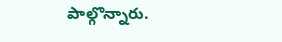పాల్గొన్నారు.